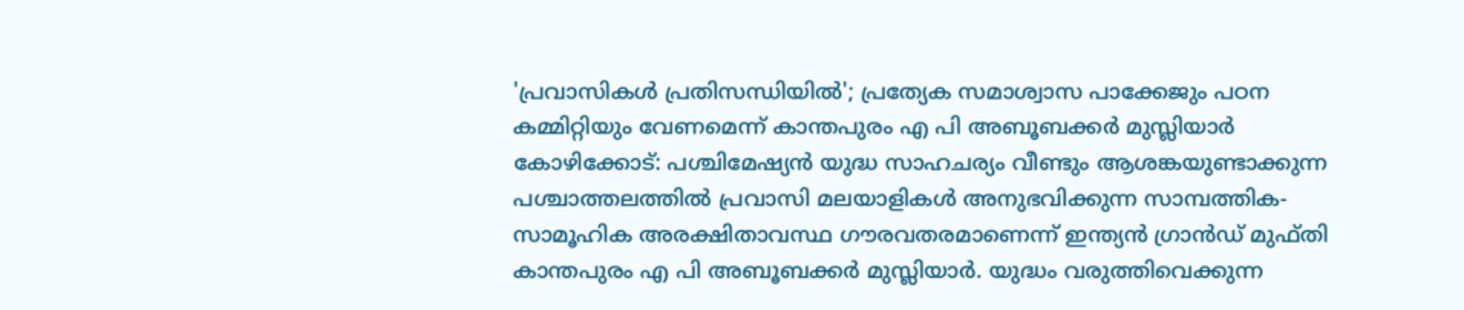'പ്രവാസികൾ പ്രതിസന്ധിയിൽ'; പ്രത്യേക സമാശ്വാസ പാക്കേജും പഠന കമ്മിറ്റിയും വേണമെന്ന് കാന്തപുരം എ പി അബൂബക്കർ മുസ്ലിയാർ
കോഴിക്കോട്: പശ്ചിമേഷ്യൻ യുദ്ധ സാഹചര്യം വീണ്ടും ആശങ്കയുണ്ടാക്കുന്ന പശ്ചാത്തലത്തിൽ പ്രവാസി മലയാളികൾ അനുഭവിക്കുന്ന സാമ്പത്തിക-സാമൂഹിക അരക്ഷിതാവസ്ഥ ഗൗരവതരമാണെന്ന് ഇന്ത്യൻ ഗ്രാൻഡ് മുഫ്തി കാന്തപുരം എ പി അബൂബക്കർ മുസ്ലിയാർ. യുദ്ധം വരുത്തിവെക്കുന്ന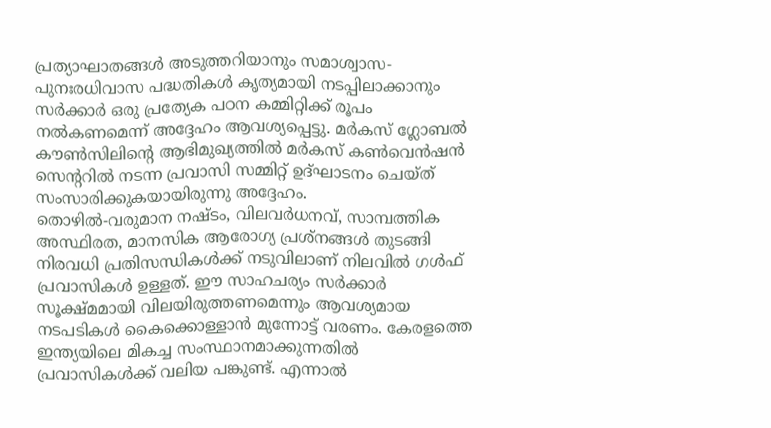പ്രത്യാഘാതങ്ങൾ അടുത്തറിയാനും സമാശ്വാസ-പുനഃരധിവാസ പദ്ധതികൾ കൃത്യമായി നടപ്പിലാക്കാനും സർക്കാർ ഒരു പ്രത്യേക പഠന കമ്മിറ്റിക്ക് രൂപം നൽകണമെന്ന് അദ്ദേഹം ആവശ്യപ്പെട്ടു. മർകസ് ഗ്ലോബൽ കൗൺസിലിന്റെ ആഭിമുഖ്യത്തിൽ മർകസ് കൺവെൻഷൻ സെന്ററിൽ നടന്ന പ്രവാസി സമ്മിറ്റ് ഉദ്ഘാടനം ചെയ്ത് സംസാരിക്കുകയായിരുന്നു അദ്ദേഹം.
തൊഴിൽ-വരുമാന നഷ്ടം, വിലവർധനവ്, സാമ്പത്തിക അസ്ഥിരത, മാനസിക ആരോഗ്യ പ്രശ്നങ്ങൾ തുടങ്ങി നിരവധി പ്രതിസന്ധികൾക്ക് നടുവിലാണ് നിലവിൽ ഗൾഫ് പ്രവാസികൾ ഉള്ളത്. ഈ സാഹചര്യം സർക്കാർ സൂക്ഷ്മമായി വിലയിരുത്തണമെന്നും ആവശ്യമായ നടപടികൾ കൈക്കൊള്ളാൻ മുന്നോട്ട് വരണം. കേരളത്തെ ഇന്ത്യയിലെ മികച്ച സംസ്ഥാനമാക്കുന്നതിൽ പ്രവാസികൾക്ക് വലിയ പങ്കുണ്ട്. എന്നാൽ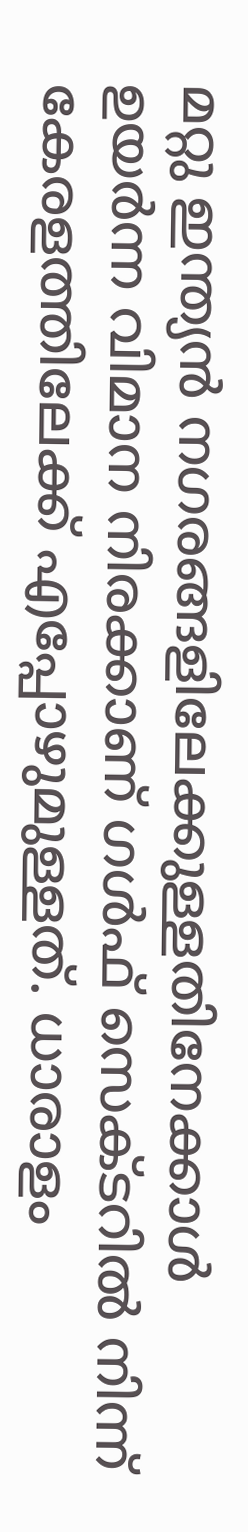മറ്റു ഇന്ത്യൻ നഗരങ്ങളിലേക്കുള്ളതിനേക്കാൾ ഉയർന്ന വിമാന നിരക്കാണ് ഗൾഫ് സെക്ടറിൽ നിന്ന് കേരളത്തിലേക്ക് എപ്പോഴുമുള്ളത്. ധാരാളം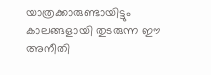യാത്രക്കാരുണ്ടായിട്ടും കാലങ്ങളായി തുടരുന്ന ഈ അനീതി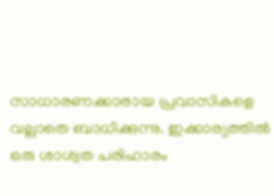സാധാരണക്കാരായ പ്രവാസികളെ വല്ലാതെ ബാധിക്കുന്നു. ഇക്കാര്യത്തിൽ ഒരു ശാശ്വത പരിഹാരം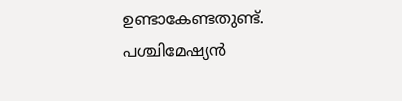ഉണ്ടാകേണ്ടതുണ്ട്. പശ്ചിമേഷ്യൻ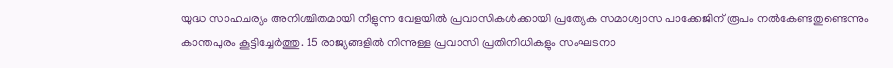യുദ്ധ സാഹചര്യം അനിശ്ചിതമായി നീളുന്ന വേളയിൽ പ്രവാസികൾക്കായി പ്രത്യേക സമാശ്വാസ പാക്കേജിന് രൂപം നൽകേണ്ടതുണ്ടെന്നും കാന്തപുരം കൂട്ടിച്ചേർത്തു. 15 രാജ്യങ്ങളിൽ നിന്നുള്ള പ്രവാസി പ്രതിനിധികളും സംഘടനാ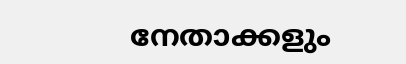നേതാക്കളും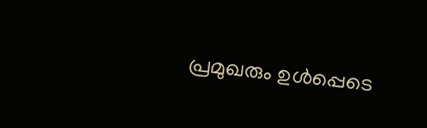പ്രമുഖരും ഉൾപ്പെടെ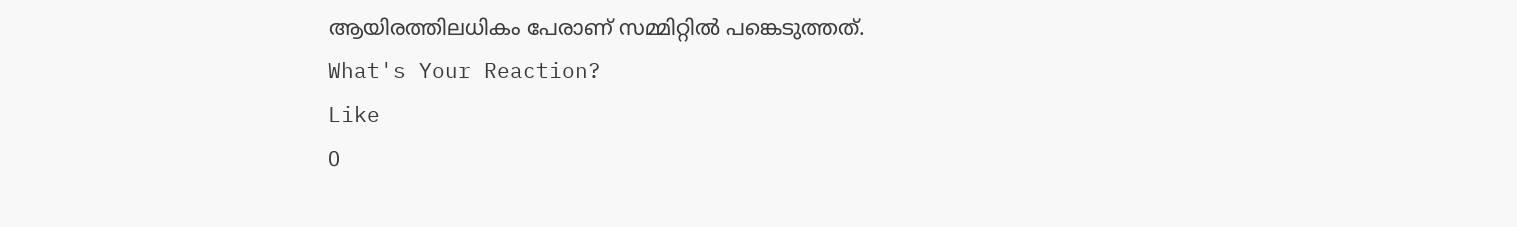ആയിരത്തിലധികം പേരാണ് സമ്മിറ്റിൽ പങ്കെടുത്തത്.
What's Your Reaction?
Like
0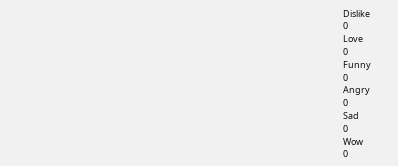Dislike
0
Love
0
Funny
0
Angry
0
Sad
0
Wow
0